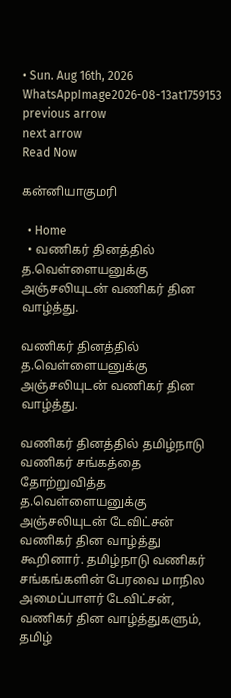• Sun. Aug 16th, 2026
WhatsAppImage2026-08-13at1759153
previous arrow
next arrow
Read Now

கன்னியாகுமரி

  • Home
  • வணிகர் தினத்தில் த.வெள்ளையனுக்கு அஞ்சலியுடன் வணிகர் தின வாழ்த்து.

வணிகர் தினத்தில் த.வெள்ளையனுக்கு அஞ்சலியுடன் வணிகர் தின வாழ்த்து.

வணிகர் தினத்தில் தமிழ்நாடு வணிகர் சங்கத்தை தோற்றுவித்த த.வெள்ளையனுக்கு அஞ்சலியுடன் டேவிட்சன் வணிகர் தின வாழ்த்து கூறினார். தமிழ்நாடு வணிகர் சங்கங்களின் பேரவை மாநில அமைப்பாளர் டேவிட்சன், வணிகர் தின வாழ்த்துகளும், தமிழ்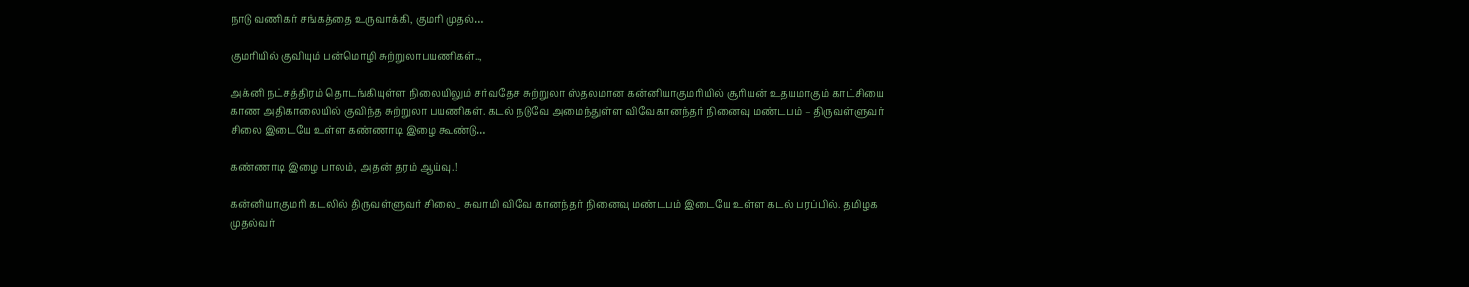நாடு வணிகர் சங்கத்தை உருவாக்கி, குமரி முதல்…

குமரியில் குவியும் பன்மொழி சுற்றுலாபயணிகள்..,

அக்னி நட்சத்திரம் தொடங்கியுள்ள நிலையிலும் சர்வதேச சுற்றுலா ஸ்தலமான கன்னியாகுமரியில் சூரியன் உதயமாகும் காட்சியை காண அதிகாலையில் குவிந்த சுற்றுலா பயணிகள். கடல் நடுவே அமைந்துள்ள விவேகானந்தர் நினைவு மண்டபம் – திருவள்ளுவர் சிலை இடையே உள்ள கண்ணாடி இழை கூண்டு…

கண்ணாடி இழை பாலம், அதன் தரம் ஆய்வு.!

கன்னியாகுமரி கடலில் திருவள்ளுவர் சிலை_ சுவாமி விவே கானந்தர் நினைவு மண்டபம் இடையே உள்ள கடல் பரப்பில். தமிழக முதல்வர்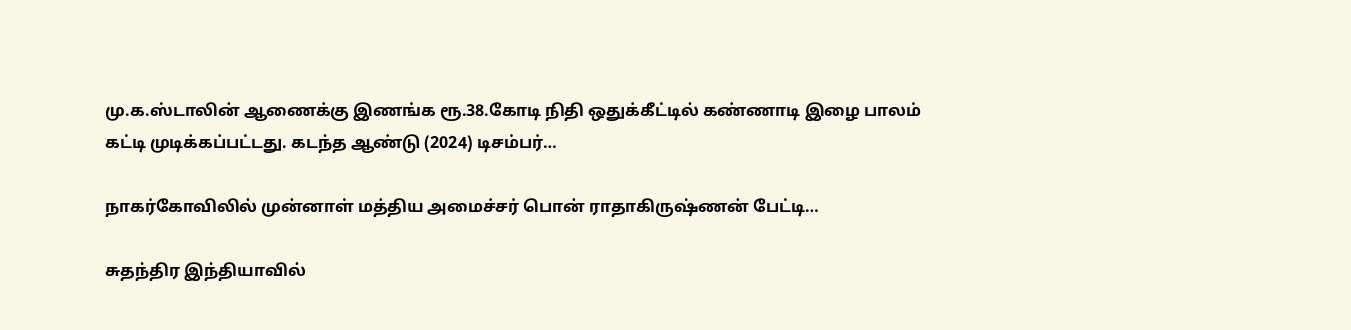மு.க.ஸ்டாலின் ஆணைக்கு இணங்க ரூ.38.கோடி நிதி ஒதுக்கீட்டில் கண்ணாடி இழை பாலம் கட்டி முடிக்கப்பட்டது. கடந்த ஆண்டு (2024) டிசம்பர்…

நாகர்கோவிலில் முன்னாள் மத்திய அமைச்சர் பொன் ராதாகிருஷ்ணன் பேட்டி…

சுதந்திர இந்தியாவில்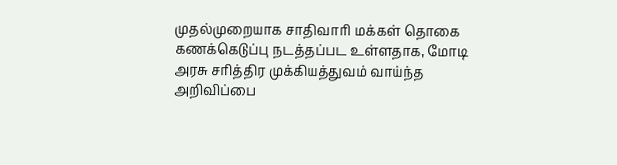முதல்முறையாக சாதிவாரி மக்கள் தொகை கணக்கெடுப்பு நடத்தப்பட உள்ளதாக, மோடி அரசு சரித்திர முக்கியத்துவம் வாய்ந்த அறிவிப்பை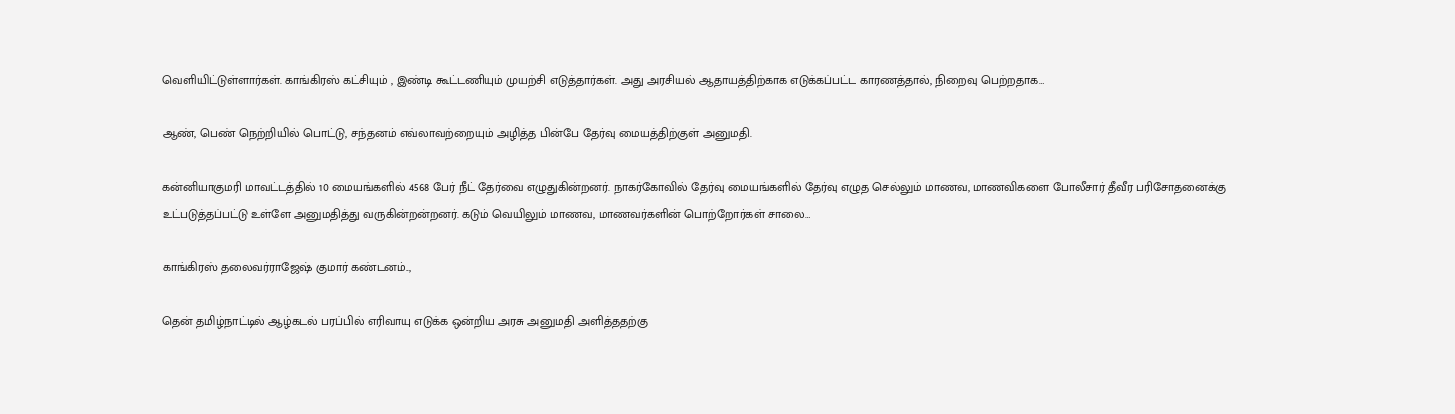வெளியிட்டுள்ளார்கள். காங்கிரஸ் கட்சியும் , இண்டி கூட்டணியும் முயற்சி எடுத்தார்கள். அது அரசியல் ஆதாயத்திற்காக எடுக்கப்பட்ட காரணத்தால், நிறைவு பெற்றதாக…

ஆண், பெண் நெற்றியில் பொட்டு, சந்தனம் எவ்லாவற்றையும் அழித்த பின்பே தேர்வு மையத்திற்குள் அனுமதி.

கன்னியாகுமரி மாவட்டத்தில் 10 மையங்களில் 4568 பேர் நீட் தேர்வை எழுதுகின்றனர். நாகர்கோவில் தேர்வு மையங்களில் தேர்வு எழுத செல்லும் மாணவ, மாணவிகளை போலீசார் தீவீர பரிசோதனைக்கு உட்படுத்தப்பட்டு உள்ளே அனுமதித்து வருகின்றன்றனர். கடும் வெயிலும் மாணவ, மாணவர்களின் பொற்றோர்கள் சாலை…

காங்கிரஸ் தலைவர்ராஜேஷ் குமார் கண்டனம்..,

தென் தமிழ்நாட்டில் ஆழ்கடல் பரப்பில் எரிவாயு எடுக்க ஒன்றிய அரசு அனுமதி அளித்ததற்கு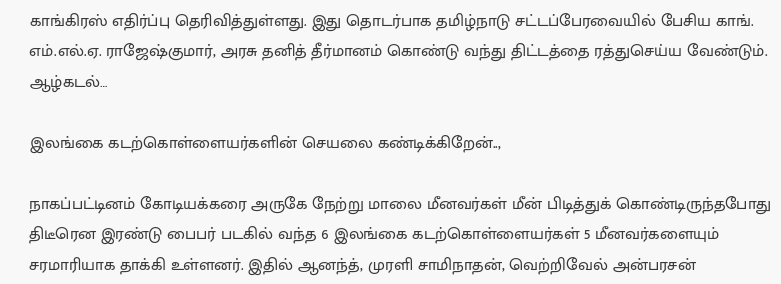காங்கிரஸ் எதிர்ப்பு தெரிவித்துள்ளது. இது தொடர்பாக தமிழ்நாடு சட்டப்பேரவையில் பேசிய காங். எம்.எல்.ஏ. ராஜேஷ்குமார், அரசு தனித் தீர்மானம் கொண்டு வந்து திட்டத்தை ரத்துசெய்ய வேண்டும். ஆழ்கடல்…

இலங்கை கடற்கொள்ளையர்களின் செயலை கண்டிக்கிறேன்..,

நாகப்பட்டினம் கோடியக்கரை அருகே நேற்று மாலை மீனவர்கள் மீன் பிடித்துக் கொண்டிருந்தபோது திடீரென இரண்டு பைபர் படகில் வந்த 6 இலங்கை கடற்கொள்ளையர்கள் 5 மீனவர்களையும் சரமாரியாக தாக்கி உள்ளனர். இதில் ஆனந்த், முரளி சாமிநாதன், வெற்றிவேல் அன்பரசன்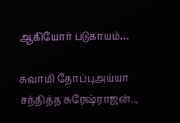ஆகியோர் படுகாயம்…

சுவாமி தோப்புஅய்யா சந்தித்த சுரேஷ்ராஜன்..,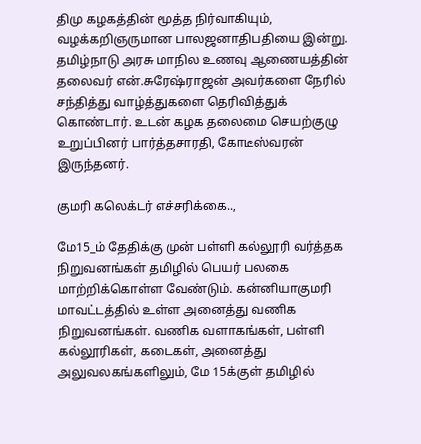திமு கழகத்தின் மூத்த நிர்வாகியும், வழக்கறிஞருமான பாலஜனாதிபதியை இன்று. தமிழ்நாடு அரசு மாநில உணவு ஆணையத்தின் தலைவர் என்.சுரேஷ்ராஜன் அவர்களை நேரில் சந்தித்து வாழ்த்துகளை தெரிவித்துக் கொண்டார். உடன் கழக தலைமை செயற்குழு உறுப்பினர் பார்த்தசாரதி, கோடீஸ்வரன் இருந்தனர்.

குமரி கலெக்டர் எச்சரிக்கை..,

மே15_ம் தேதிக்கு முன் பள்ளி கல்லூரி வர்த்தக நிறுவனங்கள் தமிழில் பெயர் பலகை மாற்றிக்கொள்ள வேண்டும். கன்னியாகுமரி மாவட்டத்தில் உள்ள அனைத்து வணிக நிறுவனங்கள். வணிக வளாகங்கள், பள்ளி கல்லூரிகள், கடைகள், அனைத்து அலுவலகங்களிலும், மே 15க்குள் தமிழில்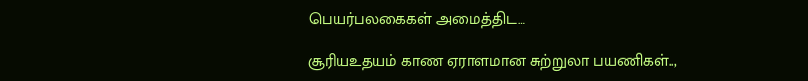பெயர்பலகைகள் அமைத்திட…

சூரியஉதயம் காண ஏராளமான சுற்றுலா பயணிகள்..,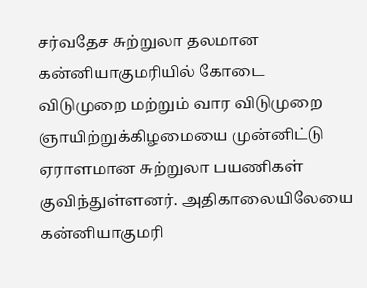சர்வதேச சுற்றுலா தலமான கன்னியாகுமரியில் கோடை விடுமுறை மற்றும் வார விடுமுறை ஞாயிற்றுக்கிழமையை முன்னிட்டு ஏராளமான சுற்றுலா பயணிகள் குவிந்துள்ளனர். அதிகாலையிலேயை கன்னியாகுமரி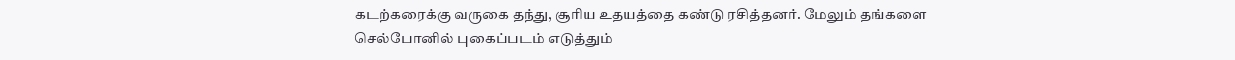கடற்கரைக்கு வருகை தந்து, சூரிய உதயத்தை கண்டு ரசித்தனர். மேலும் தங்களை செல்போனில் புகைப்படம் எடுத்தும்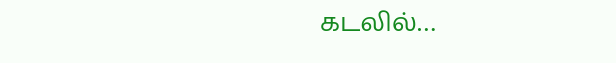கடலில்…